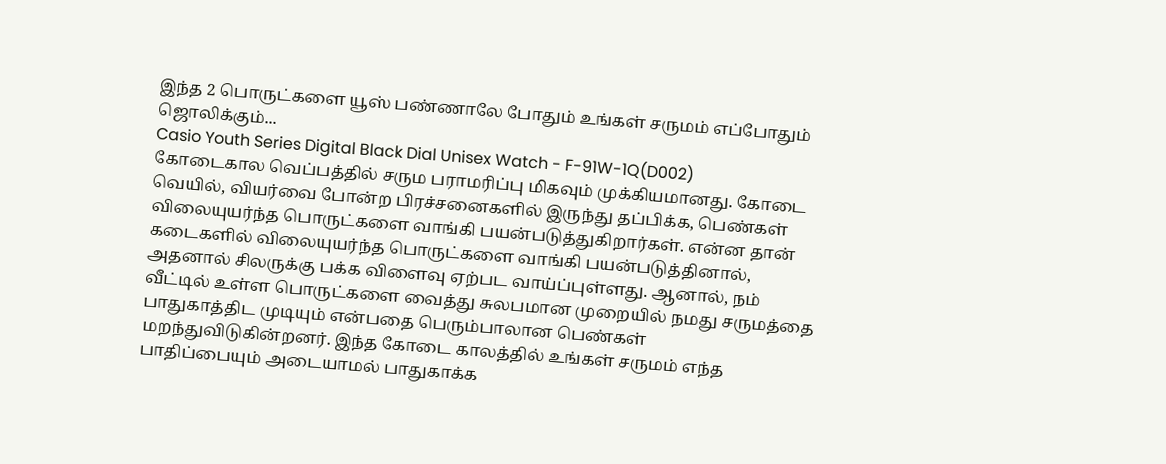இந்த 2 பொருட்களை யூஸ் பண்ணாலே போதும் உங்கள் சருமம் எப்போதும் ஜொலிக்கும்...
Casio Youth Series Digital Black Dial Unisex Watch - F-91W-1Q(D002)
கோடைகால வெப்பத்தில் சரும பராமரிப்பு மிகவும் முக்கியமானது. கோடை வெயில், வியர்வை போன்ற பிரச்சனைகளில் இருந்து தப்பிக்க, பெண்கள் விலையுயர்ந்த பொருட்களை வாங்கி பயன்படுத்துகிறார்கள். என்ன தான் கடைகளில் விலையுயர்ந்த பொருட்களை வாங்கி பயன்படுத்தினால், அதனால் சிலருக்கு பக்க விளைவு ஏற்பட வாய்ப்புள்ளது. ஆனால், நம் வீட்டில் உள்ள பொருட்களை வைத்து சுலபமான முறையில் நமது சருமத்தை பாதுகாத்திட முடியும் என்பதை பெரும்பாலான பெண்கள் மறந்துவிடுகின்றனர். இந்த கோடை காலத்தில் உங்கள் சருமம் எந்த பாதிப்பையும் அடையாமல் பாதுகாக்க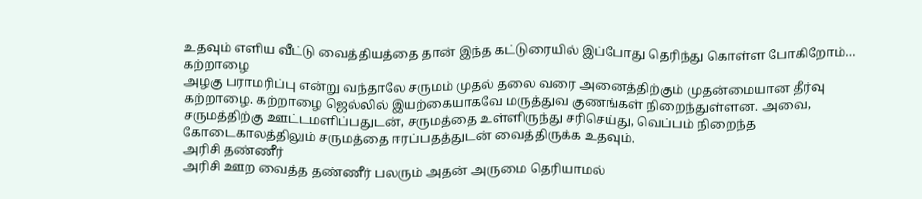உதவும் எளிய வீட்டு வைத்தியத்தை தான் இந்த கட்டுரையில் இப்போது தெரிந்து கொள்ள போகிறோம்…
கற்றாழை
அழகு பராமரிப்பு என்று வந்தாலே சருமம் முதல் தலை வரை அனைத்திற்கும் முதன்மையான தீர்வு கற்றாழை. கற்றாழை ஜெல்லில் இயற்கையாகவே மருத்துவ குணங்கள் நிறைந்துள்ளன. அவை, சருமத்திற்கு ஊட்டமளிப்பதுடன், சருமத்தை உள்ளிருந்து சரிசெய்து, வெப்பம் நிறைந்த கோடைகாலத்திலும் சருமத்தை ஈரப்பதத்துடன் வைத்திருக்க உதவும்.
அரிசி தண்ணீர்
அரிசி ஊற வைத்த தண்ணீர் பலரும் அதன் அருமை தெரியாமல்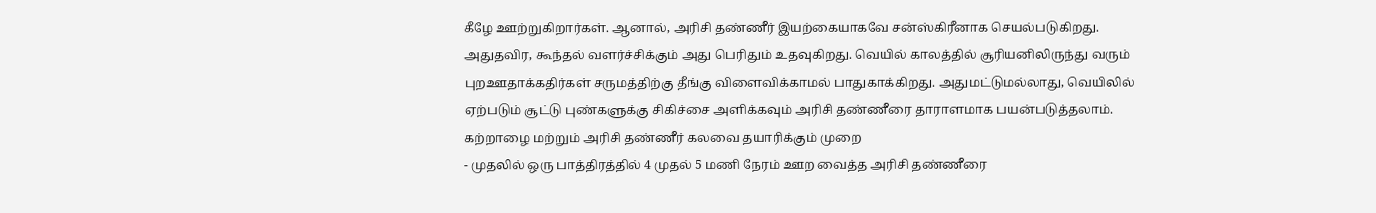கீழே ஊற்றுகிறார்கள். ஆனால், அரிசி தண்ணீர் இயற்கையாகவே சன்ஸ்கிரீனாக செயல்படுகிறது. அதுதவிர, கூந்தல் வளர்ச்சிக்கும் அது பெரிதும் உதவுகிறது. வெயில் காலத்தில் சூரியனிலிருந்து வரும் புறஊதாக்கதிர்கள் சருமத்திற்கு தீங்கு விளைவிக்காமல் பாதுகாக்கிறது. அதுமட்டுமல்லாது, வெயிலில் ஏற்படும் சூட்டு புண்களுக்கு சிகிச்சை அளிக்கவும் அரிசி தண்ணீரை தாராளமாக பயன்படுத்தலாம்.
கற்றாழை மற்றும் அரிசி தண்ணீர் கலவை தயாரிக்கும் முறை
- முதலில் ஒரு பாத்திரத்தில் 4 முதல் 5 மணி நேரம் ஊற வைத்த அரிசி தண்ணீரை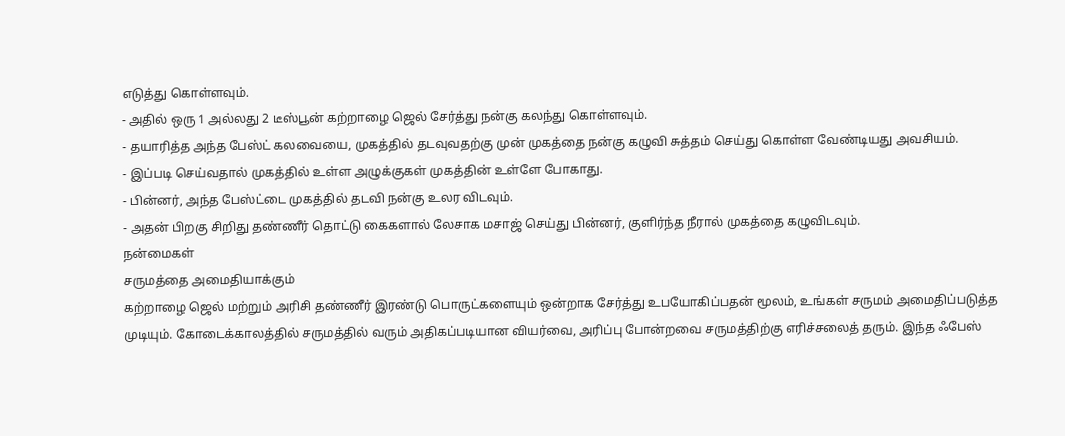எடுத்து கொள்ளவும்.
- அதில் ஒரு 1 அல்லது 2 டீஸ்பூன் கற்றாழை ஜெல் சேர்த்து நன்கு கலந்து கொள்ளவும்.
- தயாரித்த அந்த பேஸ்ட் கலவையை, முகத்தில் தடவுவதற்கு முன் முகத்தை நன்கு கழுவி சுத்தம் செய்து கொள்ள வேண்டியது அவசியம்.
- இப்படி செய்வதால் முகத்தில் உள்ள அழுக்குகள் முகத்தின் உள்ளே போகாது.
- பின்னர், அந்த பேஸ்ட்டை முகத்தில் தடவி நன்கு உலர விடவும்.
- அதன் பிறகு சிறிது தண்ணீர் தொட்டு கைகளால் லேசாக மசாஜ் செய்து பின்னர், குளிர்ந்த நீரால் முகத்தை கழுவிடவும்.
நன்மைகள்
சருமத்தை அமைதியாக்கும்
கற்றாழை ஜெல் மற்றும் அரிசி தண்ணீர் இரண்டு பொருட்களையும் ஒன்றாக சேர்த்து உபயோகிப்பதன் மூலம், உங்கள் சருமம் அமைதிப்படுத்த முடியும். கோடைக்காலத்தில் சருமத்தில் வரும் அதிகப்படியான வியர்வை, அரிப்பு போன்றவை சருமத்திற்கு எரிச்சலைத் தரும். இந்த ஃபேஸ்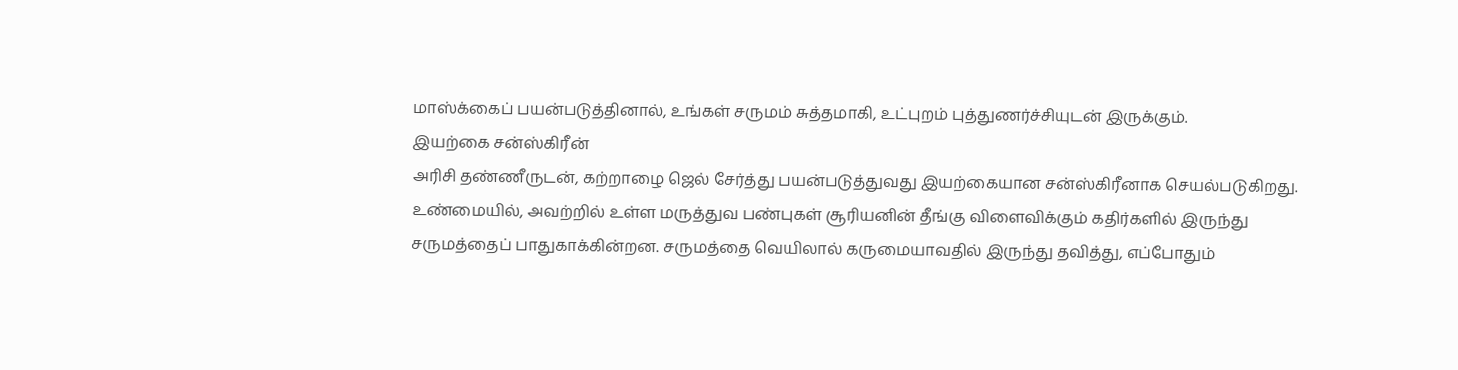மாஸ்க்கைப் பயன்படுத்தினால், உங்கள் சருமம் சுத்தமாகி, உட்புறம் புத்துணர்ச்சியுடன் இருக்கும்.
இயற்கை சன்ஸ்கிரீன்
அரிசி தண்ணீருடன், கற்றாழை ஜெல் சேர்த்து பயன்படுத்துவது இயற்கையான சன்ஸ்கிரீனாக செயல்படுகிறது. உண்மையில், அவற்றில் உள்ள மருத்துவ பண்புகள் சூரியனின் தீங்கு விளைவிக்கும் கதிர்களில் இருந்து சருமத்தைப் பாதுகாக்கின்றன. சருமத்தை வெயிலால் கருமையாவதில் இருந்து தவித்து, எப்போதும்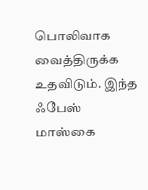பொலிவாக வைத்திருக்க உதவிடும். இந்த ஃபேஸ் மாஸ்கை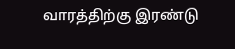வாரத்திற்கு இரண்டு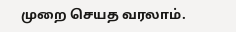முறை செயத வரலாம்.